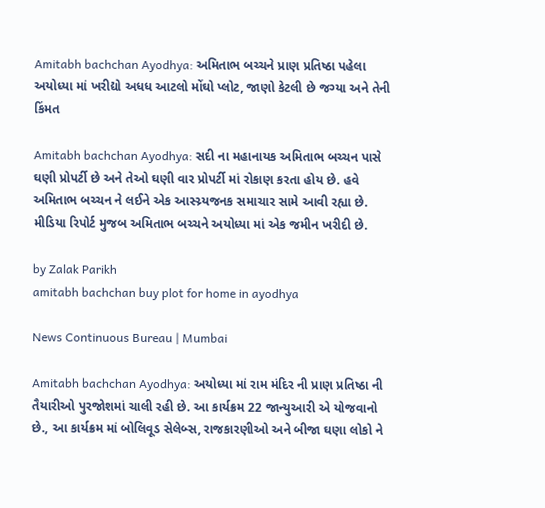Amitabh bachchan Ayodhya: અમિતાભ બચ્ચને પ્રાણ પ્રતિષ્ઠા પહેલા અયોધ્યા માં ખરીદ્યો અધધ આટલો મોંઘો પ્લોટ, જાણો કેટલી છે જગ્યા અને તેની કિંમત

Amitabh bachchan Ayodhya: સદી ના મહાનાયક અમિતાભ બચ્ચન પાસે ઘણી પ્રોપર્ટી છે અને તેઓ ઘણી વાર પ્રોપર્ટી માં રોકાણ કરતા હોય છે. હવે અમિતાભ બચ્ચન ને લઈને એક આસ્ચ્ર્યજનક સમાચાર સામે આવી રહ્યા છે. મીડિયા રિપોર્ટ મુજબ અમિતાભ બચ્ચને અયોધ્યા માં એક જમીન ખરીદી છે.

by Zalak Parikh
amitabh bachchan buy plot for home in ayodhya

News Continuous Bureau | Mumbai

Amitabh bachchan Ayodhya: અયોધ્યા માં રામ મંદિર ની પ્રાણ પ્રતિષ્ઠા ની તૈયારીઓ પુરજોશમાં ચાલી રહી છે. આ કાર્યક્રમ 22 જાન્યુઆરી એ યોજવાનો છે., આ કાર્યક્રમ માં બોલિવૂડ સેલેબ્સ, રાજકારણીઓ અને બીજા ઘણા લોકો ને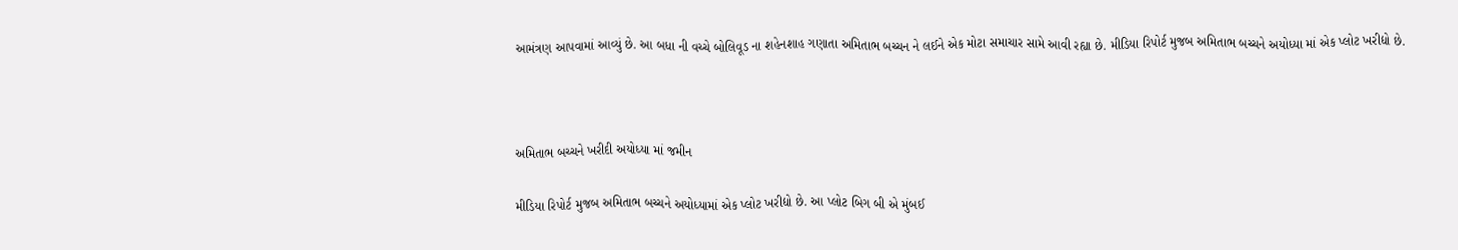આમંત્રણ આપવામાં આવ્યું છે. આ બધા ની વચ્ચે બોલિવૂડ ના શહેનશાહ ગણાતા અમિતાભ બચ્ચન ને લઈને એક મોટા સમાચાર સામે આવી રહ્યા છે. મીડિયા રિપોર્ટ મુજબ અમિતાભ બચ્ચને અયોધ્યા માં એક પ્લોટ ખરીદ્યો છે.



અમિતાભ બચ્ચને ખરીદી અયોધ્યા માં જમીન

મીડિયા રિપોર્ટ મુજબ અમિતાભ બચ્ચને અયોધ્યામાં એક પ્લોટ ખરીદ્યો છે. આ પ્લોટ બિગ બી એ મુંબઈ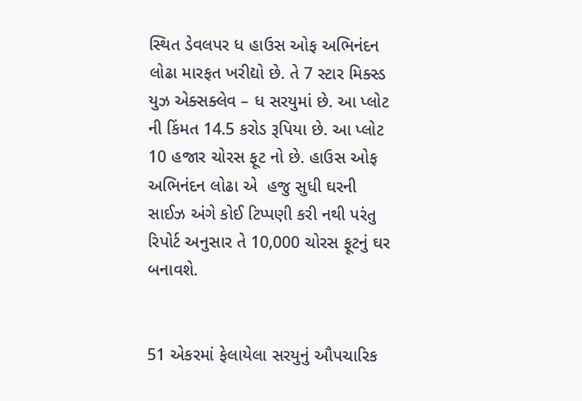સ્થિત ડેવલપર ધ હાઉસ ઓફ અભિનંદન લોઢા મારફત ખરીદ્યો છે. તે 7 સ્ટાર મિક્સ્ડ યુઝ એક્સક્લેવ – ધ સરયુમાં છે. આ પ્લોટ ની કિંમત 14.5 કરોડ રૂપિયા છે. આ પ્લોટ 10 હજાર ચોરસ ફૂટ નો છે. હાઉસ ઓફ અભિનંદન લોઢા એ  હજુ સુધી ઘરની સાઈઝ અંગે કોઈ ટિપ્પણી કરી નથી પરંતુ રિપોર્ટ અનુસાર તે 10,000 ચોરસ ફૂટનું ઘર બનાવશે.


51 એકરમાં ફેલાયેલા સરયુનું ઔપચારિક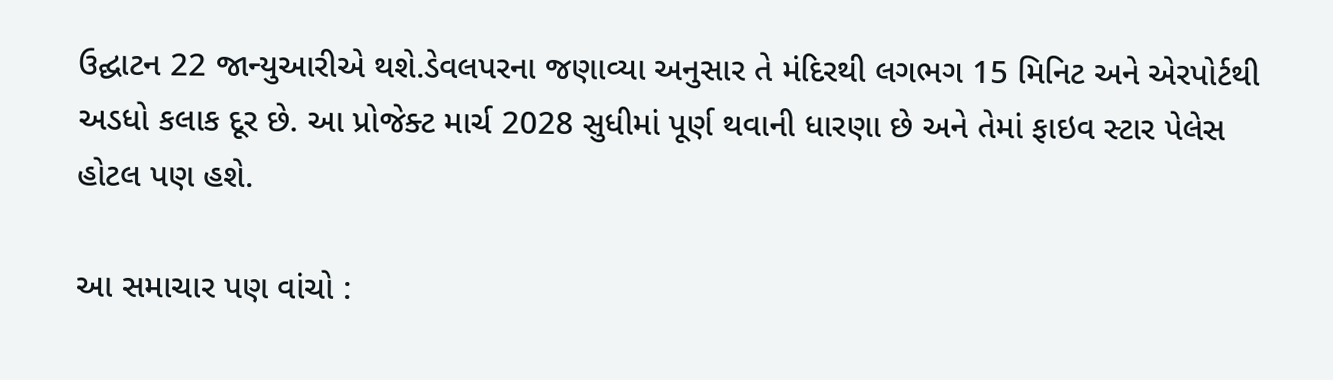ઉદ્ઘાટન 22 જાન્યુઆરીએ થશે.ડેવલપરના જણાવ્યા અનુસાર તે મંદિરથી લગભગ 15 મિનિટ અને એરપોર્ટથી અડધો કલાક દૂર છે. આ પ્રોજેક્ટ માર્ચ 2028 સુધીમાં પૂર્ણ થવાની ધારણા છે અને તેમાં ફાઇવ સ્ટાર પેલેસ હોટલ પણ હશે.

આ સમાચાર પણ વાંચો :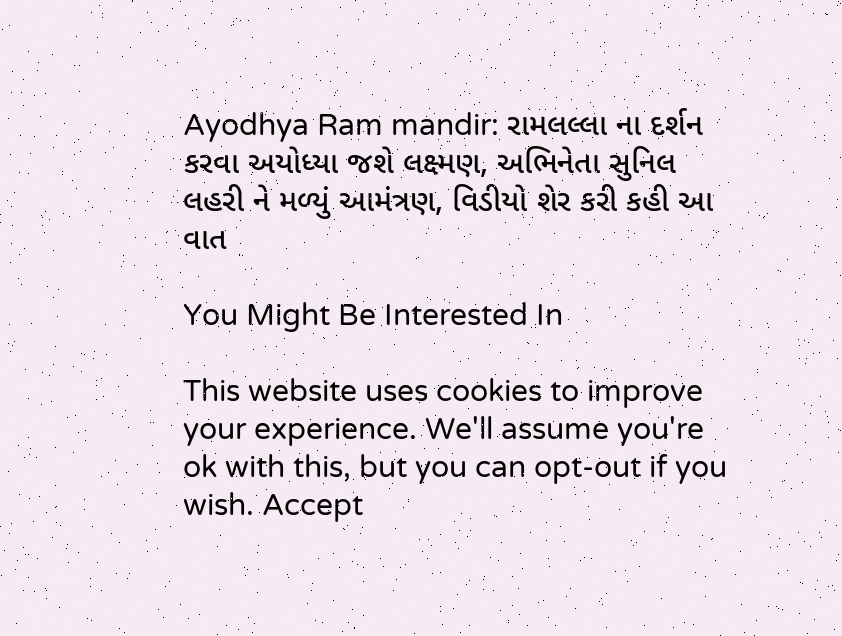Ayodhya Ram mandir: રામલલ્લા ના દર્શન કરવા અયોધ્યા જશે લક્ષ્મણ, અભિનેતા સુનિલ લહરી ને મળ્યું આમંત્રણ, વિડીયો શેર કરી કહી આ વાત

You Might Be Interested In

This website uses cookies to improve your experience. We'll assume you're ok with this, but you can opt-out if you wish. Accept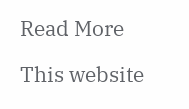Read More

This website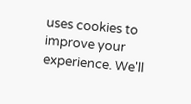uses cookies to improve your experience. We'll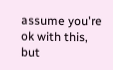assume you're ok with this, but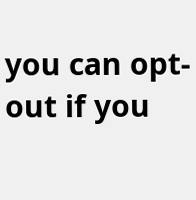you can opt-out if you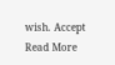wish. Accept Read More